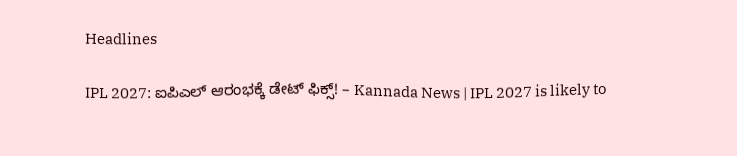Headlines

IPL 2027: ಐಪಿಎಲ್ ಆರಂಭಕ್ಕೆ ಡೇಟ್ ಫಿಕ್ಸ್! – Kannada News | IPL 2027 is likely to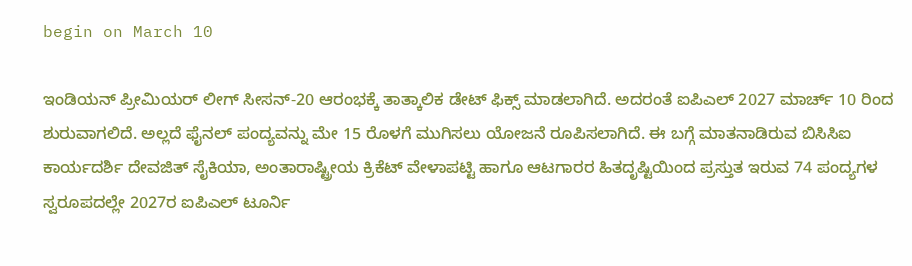begin on March 10

ಇಂಡಿಯನ್ ಪ್ರೀಮಿಯರ್ ಲೀಗ್ ಸೀಸನ್-20 ಆರಂಭಕ್ಕೆ ತಾತ್ಕಾಲಿಕ ಡೇಟ್ ಫಿಕ್ಸ್ ಮಾಡಲಾಗಿದೆ. ಅದರಂತೆ ಐಪಿಎಲ್ 2027 ಮಾರ್ಚ್ 10 ರಿಂದ ಶುರುವಾಗಲಿದೆ. ಅಲ್ಲದೆ ಫೈನಲ್ ಪಂದ್ಯವನ್ನು ಮೇ 15 ರೊಳಗೆ ಮುಗಿಸಲು ಯೋಜನೆ ರೂಪಿಸಲಾಗಿದೆ. ಈ ಬಗ್ಗೆ ಮಾತನಾಡಿರುವ ಬಿಸಿಸಿಐ ಕಾರ್ಯದರ್ಶಿ ದೇವಜಿತ್ ಸೈಕಿಯಾ, ಅಂತಾರಾಷ್ಟ್ರೀಯ ಕ್ರಿಕೆಟ್ ವೇಳಾಪಟ್ಟಿ ಹಾಗೂ ಆಟಗಾರರ ಹಿತದೃಷ್ಟಿಯಿಂದ ಪ್ರಸ್ತುತ ಇರುವ 74 ಪಂದ್ಯಗಳ ಸ್ವರೂಪದಲ್ಲೇ 2027ರ ಐಪಿಎಲ್ ಟೂರ್ನಿ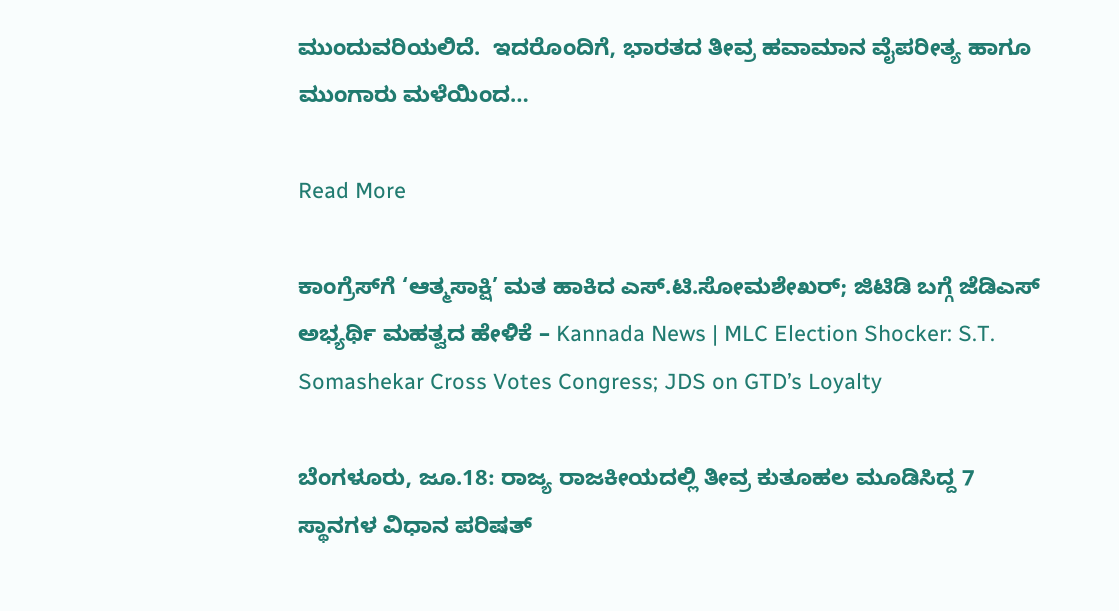ಮುಂದುವರಿಯಲಿದೆ.  ಇದರೊಂದಿಗೆ, ಭಾರತದ ತೀವ್ರ ಹವಾಮಾನ ವೈಪರೀತ್ಯ ಹಾಗೂ ಮುಂಗಾರು ಮಳೆಯಿಂದ…

Read More

ಕಾಂಗ್ರೆಸ್‌ಗೆ ‘ಆತ್ಮಸಾಕ್ಷಿ’ ಮತ ಹಾಕಿದ ಎಸ್.ಟಿ.ಸೋಮಶೇಖರ್; ಜಿಟಿಡಿ ಬಗ್ಗೆ ಜೆಡಿಎಸ್ ಅಭ್ಯರ್ಥಿ ಮಹತ್ವದ ಹೇಳಿಕೆ – Kannada News | MLC Election Shocker: S.T. Somashekar Cross Votes Congress; JDS on GTD’s Loyalty

ಬೆಂಗಳೂರು, ಜೂ.18: ರಾಜ್ಯ ರಾಜಕೀಯದಲ್ಲಿ ತೀವ್ರ ಕುತೂಹಲ ಮೂಡಿಸಿದ್ದ 7 ಸ್ಥಾನಗಳ ವಿಧಾನ ಪರಿಷತ್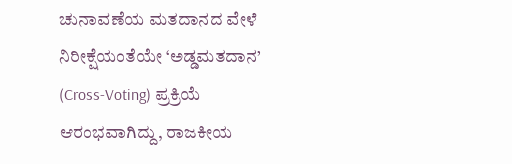ಚುನಾವಣೆಯ ಮತದಾನದ ವೇಳೆ ನಿರೀಕ್ಷೆಯಂತೆಯೇ ‘ಅಡ್ಡಮತದಾನ’ (Cross-Voting) ಪ್ರಕ್ರಿಯೆ ಆರಂಭವಾಗಿದ್ದು, ರಾಜಕೀಯ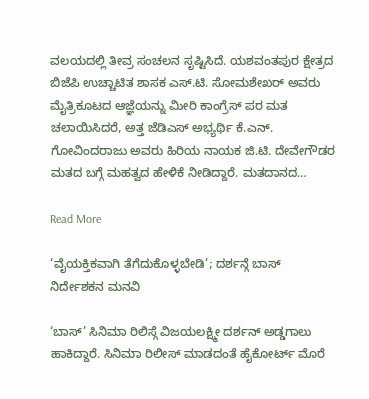ವಲಯದಲ್ಲಿ ತೀವ್ರ ಸಂಚಲನ ಸೃಷ್ಟಿಸಿದೆ. ಯಶವಂತಪುರ ಕ್ಷೇತ್ರದ ಬಿಜೆಪಿ ಉಚ್ಚಾಟಿತ ಶಾಸಕ ಎಸ್.ಟಿ. ಸೋಮಶೇಖರ್ ಅವರು ಮೈತ್ರಿಕೂಟದ ಆಜ್ಞೆಯನ್ನು ಮೀರಿ ಕಾಂಗ್ರೆಸ್ ಪರ ಮತ ಚಲಾಯಿಸಿದರೆ, ಅತ್ತ ಜೆಡಿಎಸ್ ಅಭ್ಯರ್ಥಿ ಕೆ.ಎನ್. ಗೋವಿಂದರಾಜು ಅವರು ಹಿರಿಯ ನಾಯಕ ಜಿ.ಟಿ. ದೇವೇಗೌಡರ ಮತದ ಬಗ್ಗೆ ಮಹತ್ವದ ಹೇಳಿಕೆ ನೀಡಿದ್ದಾರೆ. ಮತದಾನದ…

Read More

‘ವೈಯಕ್ತಿಕವಾಗಿ ತೆಗೆದುಕೊಳ್ಳಬೇಡಿ’; ದರ್ಶನ್ಗೆ ಬಾಸ್ ನಿರ್ದೇಶಕನ ಮನವಿ

‘ಬಾಸ್’ ಸಿನಿಮಾ ರಿಲಿಸ್ಗೆ ವಿಜಯಲಕ್ಷ್ಮೀ ದರ್ಶನ್ ಅಡ್ಡಗಾಲು ಹಾಕಿದ್ದಾರೆ. ಸಿನಿಮಾ ರಿಲೀಸ್ ಮಾಡದಂತೆ ಹೈಕೋರ್ಟ್ ಮೊರೆ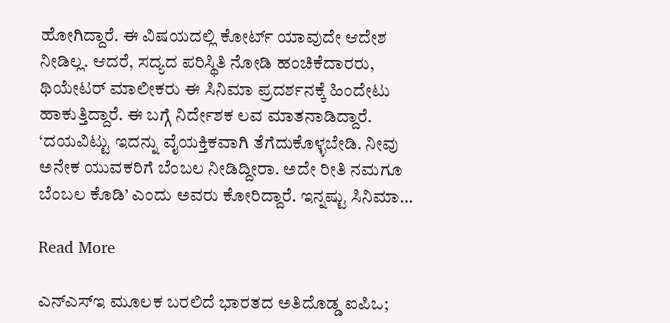ಹೋಗಿದ್ದಾರೆ. ಈ ವಿಷಯದಲ್ಲಿ ಕೋರ್ಟ್ ಯಾವುದೇ ಆದೇಶ ನೀಡಿಲ್ಲ. ಆದರೆ, ಸದ್ಯದ ಪರಿಸ್ಥಿತಿ ನೋಡಿ ಹಂಚಿಕೆದಾರರು, ಥಿಯೇಟರ್ ಮಾಲೀಕರು ಈ ಸಿನಿಮಾ ಪ್ರದರ್ಶನಕ್ಕೆ ಹಿಂದೇಟು ಹಾಕುತ್ತಿದ್ದಾರೆ. ಈ ಬಗ್ಗೆ ನಿರ್ದೇಶಕ ಲವ ಮಾತನಾಡಿದ್ದಾರೆ. ‘ದಯವಿಟ್ಟು ಇದನ್ನು ವೈಯಕ್ತಿಕವಾಗಿ ತೆಗೆದುಕೊಳ್ಳಬೇಡಿ. ನೀವು ಅನೇಕ ಯುವಕರಿಗೆ ಬೆಂಬಲ ನೀಡಿದ್ದೀರಾ. ಅದೇ ರೀತಿ ನಮಗೂ ಬೆಂಬಲ ಕೊಡಿ’ ಎಂದು ಅವರು ಕೋರಿದ್ದಾರೆ. ಇನ್ನಷ್ಟು ಸಿನಿಮಾ…

Read More

ಎನ್ಎಸ್ಇ ಮೂಲಕ ಬರಲಿದೆ ಭಾರತದ ಅತಿದೊಡ್ಡ ಐಪಿಒ;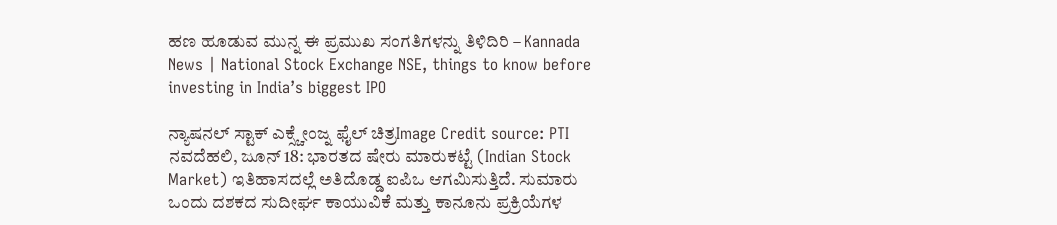ಹಣ ಹೂಡುವ ಮುನ್ನ ಈ ಪ್ರಮುಖ ಸಂಗತಿಗಳನ್ನು ತಿಳಿದಿರಿ – Kannada News | National Stock Exchange NSE, things to know before investing in India’s biggest IPO

ನ್ಯಾಷನಲ್ ಸ್ಟಾಕ್ ಎಕ್ಸ್ಚೇಂಜ್ನ ಫೈಲ್ ಚಿತ್ರImage Credit source: PTI ನವದೆಹಲಿ, ಜೂನ್ 18: ಭಾರತದ ಷೇರು ಮಾರುಕಟ್ಟೆ (Indian Stock Market) ಇತಿಹಾಸದಲ್ಲೆ ಅತಿದೊಡ್ಡ ಐಪಿಒ ಆಗಮಿಸುತ್ತಿದೆ. ಸುಮಾರು ಒಂದು ದಶಕದ ಸುದೀರ್ಘ ಕಾಯುವಿಕೆ ಮತ್ತು ಕಾನೂನು ಪ್ರಕ್ರಿಯೆಗಳ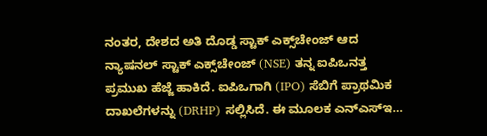ನಂತರ, ದೇಶದ ಅತಿ ದೊಡ್ಡ ಸ್ಟಾಕ್ ಎಕ್ಸ್‌ಚೇಂಜ್ ಆದ ನ್ಯಾಷನಲ್ ಸ್ಟಾಕ್ ಎಕ್ಸ್‌ಚೇಂಜ್ (NSE) ತನ್ನ ಐಪಿಒನತ್ತ ಪ್ರಮುಖ ಹೆಜ್ಜೆ ಹಾಕಿದೆ. ಐಪಿಒಗಾಗಿ (IPO) ಸೆಬಿಗೆ ಪ್ರಾಥಮಿಕ ದಾಖಲೆಗಳನ್ನು (DRHP) ಸಲ್ಲಿಸಿದೆ. ಈ ಮೂಲಕ ಎನ್‌ಎಸ್‌ಇ…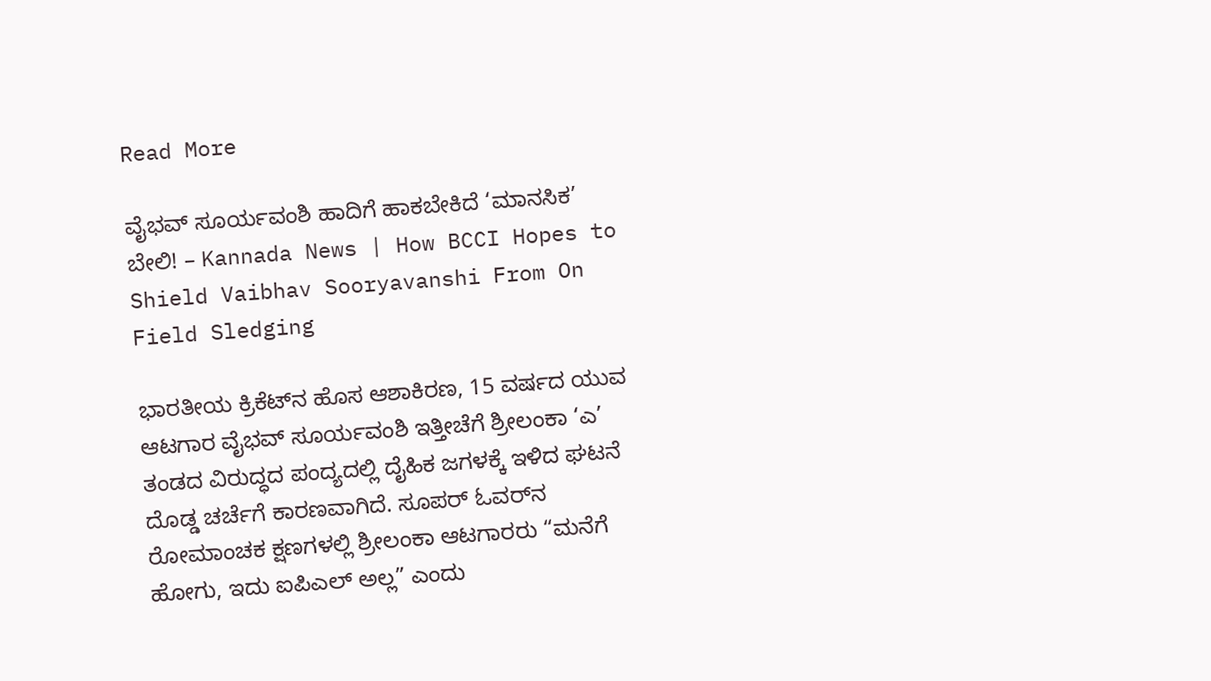Read More

ವೈಭವ್ ಸೂರ್ಯವಂಶಿ ಹಾದಿಗೆ ಹಾಕಬೇಕಿದೆ ‘ಮಾನಸಿಕ’ ಬೇಲಿ! – Kannada News | How BCCI Hopes to Shield Vaibhav Sooryavanshi From On Field Sledging

ಭಾರತೀಯ ಕ್ರಿಕೆಟ್‌ನ ಹೊಸ ಆಶಾಕಿರಣ, 15 ವರ್ಷದ ಯುವ ಆಟಗಾರ ವೈಭವ್ ಸೂರ್ಯವಂಶಿ ಇತ್ತೀಚೆಗೆ ಶ್ರೀಲಂಕಾ ‘ಎ’ ತಂಡದ ವಿರುದ್ಧದ ಪಂದ್ಯದಲ್ಲಿ ದೈಹಿಕ ಜಗಳಕ್ಕೆ ಇಳಿದ ಘಟನೆ ದೊಡ್ಡ ಚರ್ಚೆಗೆ ಕಾರಣವಾಗಿದೆ. ಸೂಪರ್ ಓವರ್‌ನ ರೋಮಾಂಚಕ ಕ್ಷಣಗಳಲ್ಲಿ ಶ್ರೀಲಂಕಾ ಆಟಗಾರರು “ಮನೆಗೆ ಹೋಗು, ಇದು ಐಪಿಎಲ್ ಅಲ್ಲ” ಎಂದು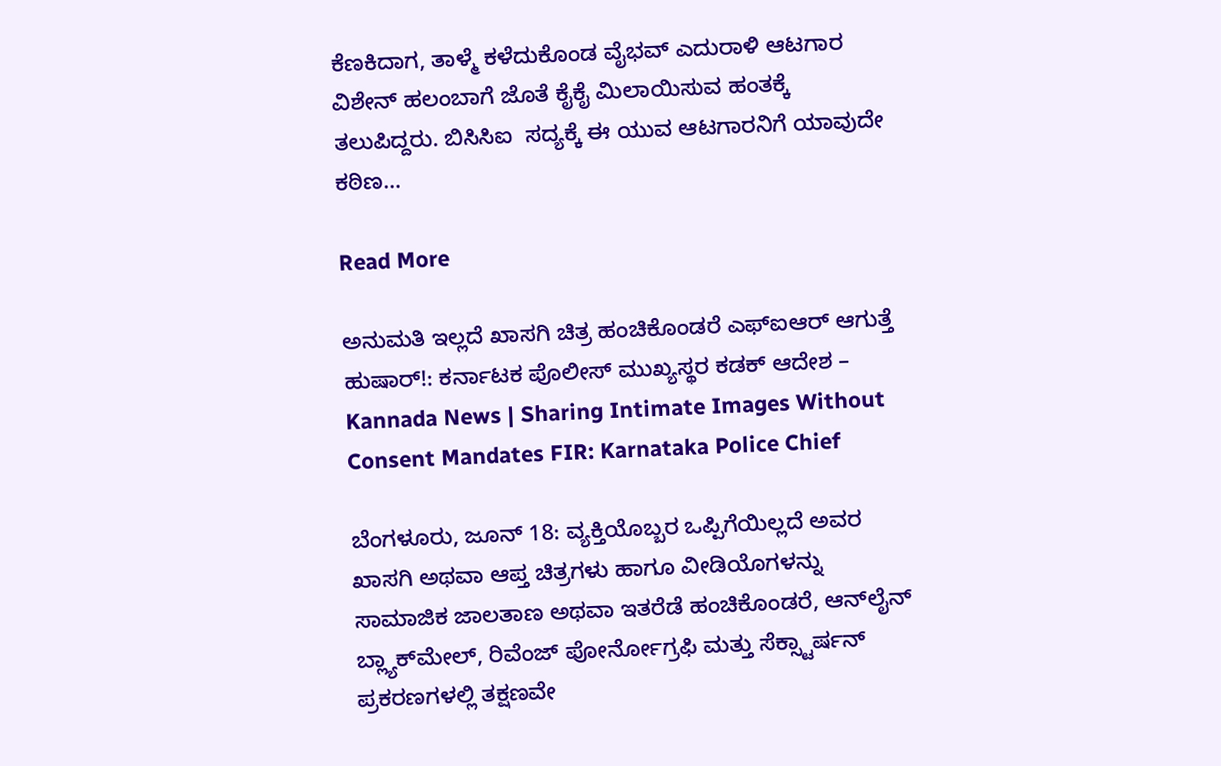ಕೆಣಕಿದಾಗ, ತಾಳ್ಮೆ ಕಳೆದುಕೊಂಡ ವೈಭವ್ ಎದುರಾಳಿ ಆಟಗಾರ ವಿಶೇನ್ ಹಲಂಬಾಗೆ ಜೊತೆ ಕೈಕೈ ಮಿಲಾಯಿಸುವ ಹಂತಕ್ಕೆ ತಲುಪಿದ್ದರು. ಬಿಸಿಸಿಐ  ಸದ್ಯಕ್ಕೆ ಈ ಯುವ ಆಟಗಾರನಿಗೆ ಯಾವುದೇ ಕಠಿಣ…

Read More

ಅನುಮತಿ ಇಲ್ಲದೆ ಖಾಸಗಿ ಚಿತ್ರ ಹಂಚಿಕೊಂಡರೆ ಎಫ್‌ಐಆರ್ ಆಗುತ್ತೆ ಹುಷಾರ್!: ಕರ್ನಾಟಕ ಪೊಲೀಸ್ ಮುಖ್ಯಸ್ಥರ ಕಡಕ್ ಆದೇಶ – Kannada News | Sharing Intimate Images Without Consent Mandates FIR: Karnataka Police Chief

ಬೆಂಗಳೂರು, ಜೂನ್ 18: ವ್ಯಕ್ತಿಯೊಬ್ಬರ ಒಪ್ಪಿಗೆಯಿಲ್ಲದೆ ಅವರ ಖಾಸಗಿ ಅಥವಾ ಆಪ್ತ ಚಿತ್ರಗಳು ಹಾಗೂ ವೀಡಿಯೊಗಳನ್ನು ಸಾಮಾಜಿಕ ಜಾಲತಾಣ ಅಥವಾ ಇತರೆಡೆ ಹಂಚಿಕೊಂಡರೆ, ಆನ್‌ಲೈನ್ ಬ್ಲ್ಯಾಕ್‌ಮೇಲ್, ರಿವೆಂಜ್ ಪೋರ್ನೋಗ್ರಫಿ ಮತ್ತು ಸೆಕ್ಸ್ಟಾರ್ಷನ್ ಪ್ರಕರಣಗಳಲ್ಲಿ ತಕ್ಷಣವೇ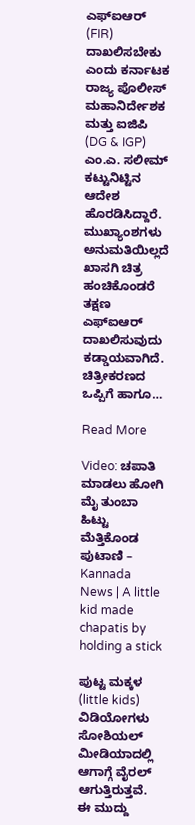ಎಫ್‌ಐಆರ್ (FIR) ದಾಖಲಿಸಬೇಕು ಎಂದು ಕರ್ನಾಟಕ ರಾಜ್ಯ ಪೊಲೀಸ್ ಮಹಾನಿರ್ದೇಶಕ ಮತ್ತು ಐಜಿಪಿ (DG & IGP) ಎಂ.ಎ. ಸಲೀಮ್ ಕಟ್ಟುನಿಟ್ಟಿನ ಆದೇಶ ಹೊರಡಿಸಿದ್ದಾರೆ. ಮುಖ್ಯಾಂಶಗಳು ಅನುಮತಿಯಿಲ್ಲದೆ ಖಾಸಗಿ ಚಿತ್ರ ಹಂಚಿಕೊಂಡರೆ ತಕ್ಷಣ ಎಫ್‌ಐಆರ್ ದಾಖಲಿಸುವುದು ಕಡ್ಡಾಯವಾಗಿದೆ. ಚಿತ್ರೀಕರಣದ ಒಪ್ಪಿಗೆ ಹಾಗೂ…

Read More

Video: ಚಪಾತಿ ಮಾಡಲು ಹೋಗಿ ಮೈ ತುಂಬಾ ಹಿಟ್ಟು ಮೆತ್ತಿಕೊಂಡ ಪುಟಾಣಿ – Kannada News | A little kid made chapatis by holding a stick

ಪುಟ್ಟ ಮಕ್ಕಳ (little kids) ವಿಡಿಯೋಗಳು ಸೋಶಿಯಲ್ ಮೀಡಿಯಾದಲ್ಲಿ ಆಗಾಗ್ಗೆ ವೈರಲ್ ಆಗುತ್ತಿರುತ್ತವೆ. ಈ ಮುದ್ದು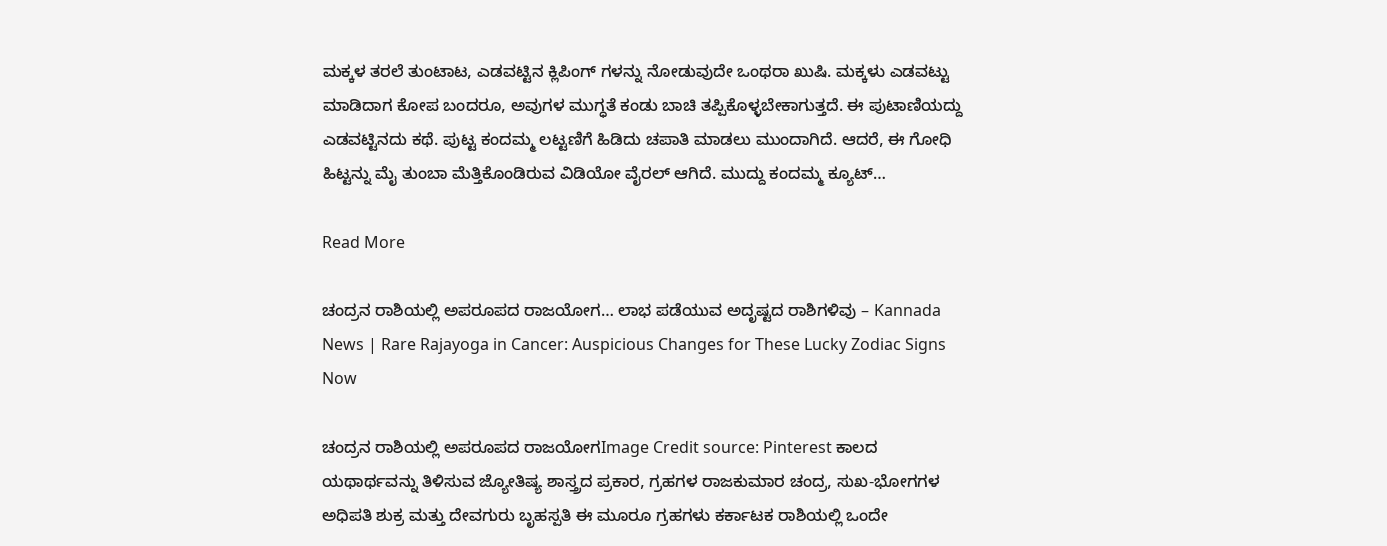ಮಕ್ಕಳ ತರಲೆ ತುಂಟಾಟ, ಎಡವಟ್ಟಿನ ಕ್ಲಿಪಿಂಗ್ ಗಳನ್ನು ನೋಡುವುದೇ ಒಂಥರಾ ಖುಷಿ. ಮಕ್ಕಳು ಎಡವಟ್ಟು ಮಾಡಿದಾಗ ಕೋಪ ಬಂದರೂ, ಅವುಗಳ ಮುಗ್ಧತೆ ಕಂಡು ಬಾಚಿ ತಪ್ಪಿಕೊಳ್ಳಬೇಕಾಗುತ್ತದೆ. ಈ ಪುಟಾಣಿಯದ್ದು ಎಡವಟ್ಟಿನದು ಕಥೆ. ಪುಟ್ಟ ಕಂದಮ್ಮ ಲಟ್ಟಣಿಗೆ ಹಿಡಿದು ಚಪಾತಿ ಮಾಡಲು ಮುಂದಾಗಿದೆ. ಆದರೆ, ಈ ಗೋಧಿ ಹಿಟ್ಟನ್ನು ಮೈ ತುಂಬಾ ಮೆತ್ತಿಕೊಂಡಿರುವ ವಿಡಿಯೋ ವೈರಲ್ ಆಗಿದೆ. ಮುದ್ದು ಕಂದಮ್ಮ ಕ್ಯೂಟ್…

Read More

ಚಂದ್ರನ ರಾಶಿಯಲ್ಲಿ ಅಪರೂಪದ ರಾಜಯೋಗ… ಲಾಭ ಪಡೆಯುವ ಅದೃಷ್ಟದ ರಾಶಿಗಳಿವು – Kannada News | Rare Rajayoga in Cancer: Auspicious Changes for These Lucky Zodiac Signs Now

ಚಂದ್ರನ ರಾಶಿಯಲ್ಲಿ ಅಪರೂಪದ ರಾಜಯೋಗImage Credit source: Pinterest ಕಾಲದ ಯಥಾರ್ಥವನ್ನು ತಿಳಿಸುವ ಜ್ಯೋತಿಷ್ಯ ಶಾಸ್ತ್ರದ ಪ್ರಕಾರ, ಗ್ರಹಗಳ ರಾಜಕುಮಾರ ಚಂದ್ರ, ಸುಖ-ಭೋಗಗಳ ಅಧಿಪತಿ ಶುಕ್ರ ಮತ್ತು ದೇವಗುರು ಬೃಹಸ್ಪತಿ ಈ ಮೂರೂ ಗ್ರಹಗಳು ಕರ್ಕಾಟಕ ರಾಶಿಯಲ್ಲಿ ಒಂದೇ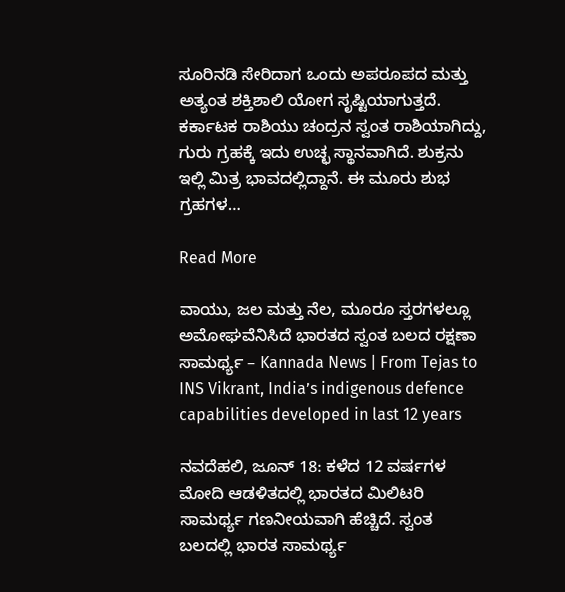ಸೂರಿನಡಿ ಸೇರಿದಾಗ ಒಂದು ಅಪರೂಪದ ಮತ್ತು ಅತ್ಯಂತ ಶಕ್ತಿಶಾಲಿ ಯೋಗ ಸೃಷ್ಟಿಯಾಗುತ್ತದೆ. ಕರ್ಕಾಟಕ ರಾಶಿಯು ಚಂದ್ರನ ಸ್ವಂತ ರಾಶಿಯಾಗಿದ್ದು, ಗುರು ಗ್ರಹಕ್ಕೆ ಇದು ಉಚ್ಛ ಸ್ಥಾನವಾಗಿದೆ. ಶುಕ್ರನು ಇಲ್ಲಿ ಮಿತ್ರ ಭಾವದಲ್ಲಿದ್ದಾನೆ. ಈ ಮೂರು ಶುಭ ಗ್ರಹಗಳ…

Read More

ವಾಯು, ಜಲ ಮತ್ತು ನೆಲ, ಮೂರೂ ಸ್ತರಗಳಲ್ಲೂ ಅಮೋಘವೆನಿಸಿದೆ ಭಾರತದ ಸ್ವಂತ ಬಲದ ರಕ್ಷಣಾ ಸಾಮರ್ಥ್ಯ – Kannada News | From Tejas to INS Vikrant, India’s indigenous defence capabilities developed in last 12 years

ನವದೆಹಲಿ, ಜೂನ್ 18: ಕಳೆದ 12 ವರ್ಷಗಳ ಮೋದಿ ಆಡಳಿತದಲ್ಲಿ ಭಾರತದ ಮಿಲಿಟರಿ ಸಾಮರ್ಥ್ಯ ಗಣನೀಯವಾಗಿ ಹೆಚ್ಚಿದೆ. ಸ್ವಂತ ಬಲದಲ್ಲಿ ಭಾರತ ಸಾಮರ್ಥ್ಯ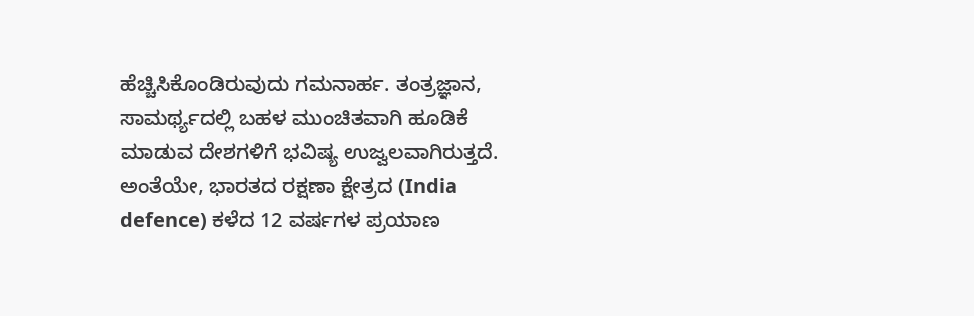ಹೆಚ್ಚಿಸಿಕೊಂಡಿರುವುದು ಗಮನಾರ್ಹ. ತಂತ್ರಜ್ಞಾನ, ಸಾಮರ್ಥ್ಯದಲ್ಲಿ ಬಹಳ ಮುಂಚಿತವಾಗಿ ಹೂಡಿಕೆ ಮಾಡುವ ದೇಶಗಳಿಗೆ ಭವಿಷ್ಯ ಉಜ್ವಲವಾಗಿರುತ್ತದೆ. ಅಂತೆಯೇ, ಭಾರತದ ರಕ್ಷಣಾ ಕ್ಷೇತ್ರದ (India defence) ಕಳೆದ 12 ವರ್ಷಗಳ ಪ್ರಯಾಣ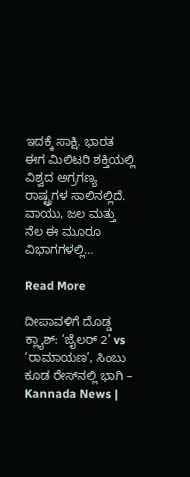ಇದಕ್ಕೆ ಸಾಕ್ಷಿ. ಭಾರತ ಈಗ ಮಿಲಿಟರಿ ಶಕ್ತಿಯಲ್ಲಿ ವಿಶ್ವದ ಅಗ್ರಗಣ್ಯ ರಾಷ್ಟ್ರಗಳ ಸಾಲಿನಲ್ಲಿದೆ. ವಾಯು, ಜಲ ಮತ್ತು ನೆಲ ಈ ಮೂರೂ ವಿಭಾಗಗಳಲ್ಲಿ…

Read More

ದೀಪಾವಳಿಗೆ ದೊಡ್ಡ ಕ್ಲ್ಯಾಶ್: ‘ಜೈಲರ್ 2’ vs ‘ರಾಮಾಯಣ’, ಸಿಂಬು ಕೂಡ ರೇಸ್‌ನಲ್ಲಿ ಭಾಗಿ – Kannada News |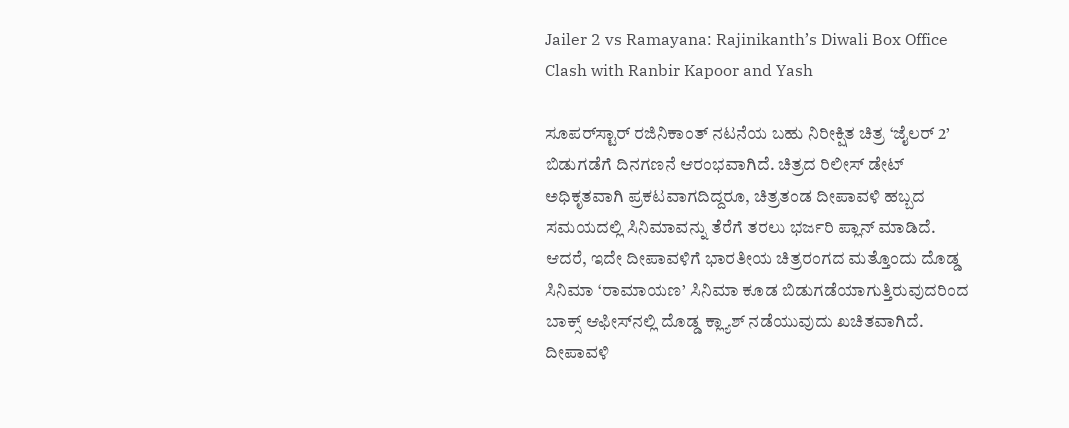Jailer 2 vs Ramayana: Rajinikanth’s Diwali Box Office Clash with Ranbir Kapoor and Yash

ಸೂಪರ್‌ಸ್ಟಾರ್ ರಜಿನಿಕಾಂತ್ ನಟನೆಯ ಬಹು ನಿರೀಕ್ಷಿತ ಚಿತ್ರ ‘ಜೈಲರ್ 2’ ಬಿಡುಗಡೆಗೆ ದಿನಗಣನೆ ಆರಂಭವಾಗಿದೆ. ಚಿತ್ರದ ರಿಲೀಸ್ ಡೇಟ್ ಅಧಿಕೃತವಾಗಿ ಪ್ರಕಟವಾಗದಿದ್ದರೂ, ಚಿತ್ರತಂಡ ದೀಪಾವಳಿ ಹಬ್ಬದ ಸಮಯದಲ್ಲಿ ಸಿನಿಮಾವನ್ನು ತೆರೆಗೆ ತರಲು ಭರ್ಜರಿ ಪ್ಲಾನ್ ಮಾಡಿದೆ. ಆದರೆ, ಇದೇ ದೀಪಾವಳಿಗೆ ಭಾರತೀಯ ಚಿತ್ರರಂಗದ ಮತ್ತೊಂದು ದೊಡ್ಡ ಸಿನಿಮಾ ‘ರಾಮಾಯಣ’ ಸಿನಿಮಾ ಕೂಡ ಬಿಡುಗಡೆಯಾಗುತ್ತಿರುವುದರಿಂದ ಬಾಕ್ಸ್ ಆಫೀಸ್‌ನಲ್ಲಿ ದೊಡ್ಡ ಕ್ಲ್ಯಾಶ್ ನಡೆಯುವುದು ಖಚಿತವಾಗಿದೆ. ದೀಪಾವಳಿ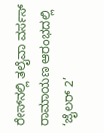ರೇಸ್‌ನಲ್ಲಿ ತಲೈವಾ ವರ್ಸಸ್ ರಾಮಾಯಣ ಆರಂಭದಲ್ಲಿ ‘ಜೈಲರ್ 2’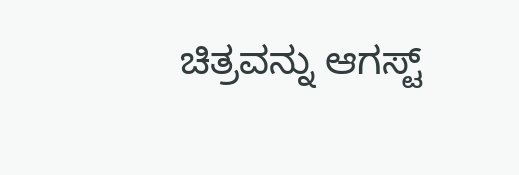ಚಿತ್ರವನ್ನು ಆಗಸ್ಟ್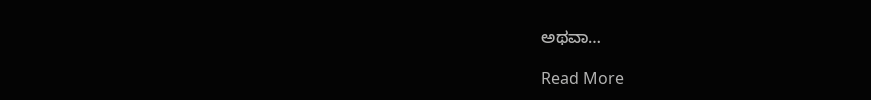ಅಥವಾ…

Read More